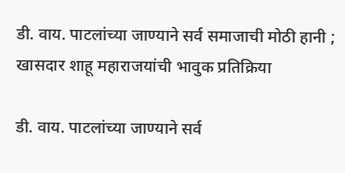डी. वाय. पाटलांच्या जाण्याने सर्व समाजाची मोठी हानी ; खासदार शाहू महाराजयांची भावुक प्रतिक्रिया

डी. वाय. पाटलांच्या जाण्याने सर्व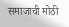समाजाची मोठी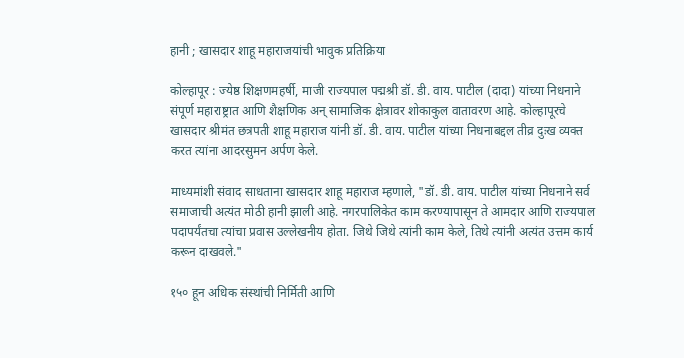हानी ; खासदार शाहू महाराजयांची भावुक प्रतिक्रिया

कोल्हापूर : ज्येष्ठ शिक्षणमहर्षी, माजी राज्यपाल पद्मश्री डॉ. डी. वाय. पाटील (दादा) यांच्या निधनाने संपूर्ण महाराष्ट्रात आणि शैक्षणिक अन् सामाजिक क्षेत्रावर शोकाकुल वातावरण आहे. कोल्हापूरचे खासदार श्रीमंत छत्रपती शाहू महाराज यांनी डॉ. डी. वाय. पाटील यांच्या निधनाबद्दल तीव्र दुःख व्यक्त करत त्यांना आदरसुमन अर्पण केले.

माध्यमांशी संवाद साधताना खासदार शाहू महाराज म्हणाले, "डॉ. डी. वाय. पाटील यांच्या निधनाने सर्व समाजाची अत्यंत मोठी हानी झाली आहे. नगरपालिकेत काम करण्यापासून ते आमदार आणि राज्यपाल पदापर्यंतचा त्यांचा प्रवास उल्लेखनीय होता. जिथे जिथे त्यांनी काम केले, तिथे त्यांनी अत्यंत उत्तम कार्य करून दाखवले."

१५० हून अधिक संस्थांची निर्मिती आणि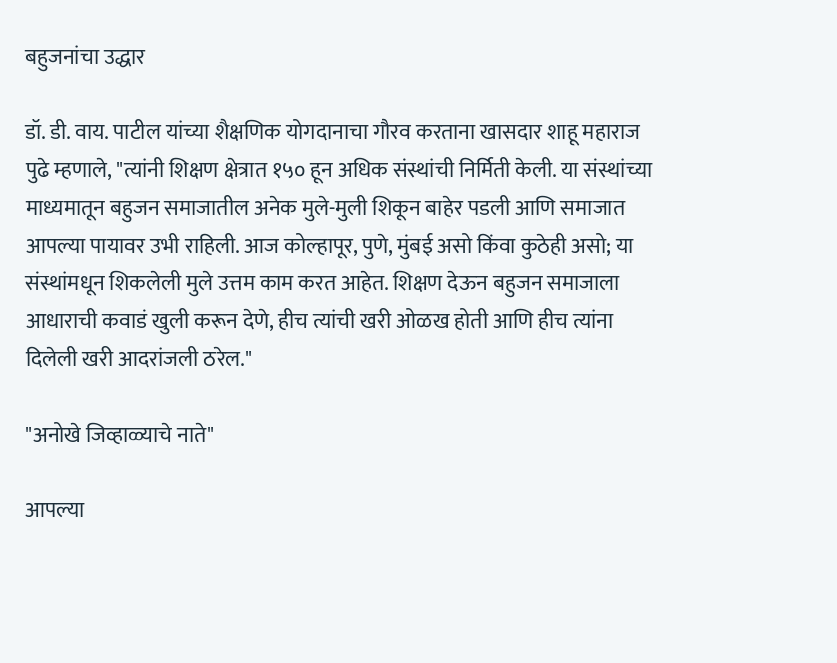बहुजनांचा उद्धार

डॉ. डी. वाय. पाटील यांच्या शैक्षणिक योगदानाचा गौरव करताना खासदार शाहू महाराज पुढे म्हणाले, "त्यांनी शिक्षण क्षेत्रात १५० हून अधिक संस्थांची निर्मिती केली. या संस्थांच्या माध्यमातून बहुजन समाजातील अनेक मुले-मुली शिकून बाहेर पडली आणि समाजात आपल्या पायावर उभी राहिली. आज कोल्हापूर, पुणे, मुंबई असो किंवा कुठेही असो; या संस्थांमधून शिकलेली मुले उत्तम काम करत आहेत. शिक्षण देऊन बहुजन समाजाला आधाराची कवाडं खुली करून देणे, हीच त्यांची खरी ओळख होती आणि हीच त्यांना दिलेली खरी आदरांजली ठरेल."

"अनोखे जिव्हाळ्याचे नाते"

आपल्या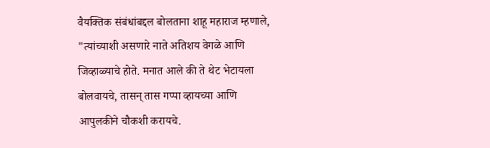वैयक्तिक संबंधांबद्दल बोलताना शाहू महाराज म्हणाले, "त्यांच्याशी असणारे नाते अतिशय वेगळे आणि जिव्हाळ्याचे होते. मनात आले की ते थेट भेटायला बोलवायचे, तासन् तास गप्पा व्हायच्या आणि आपुलकीने चौकशी करायचे.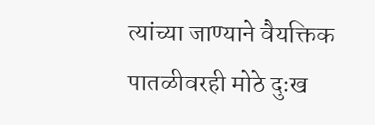त्यांच्या जाण्याने वैयक्तिक पातळीवरही मोठे दुःख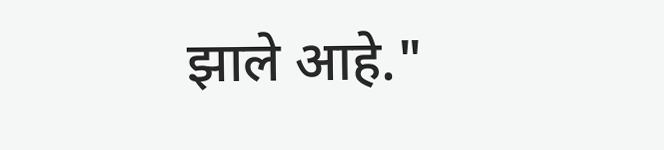झाले आहे."